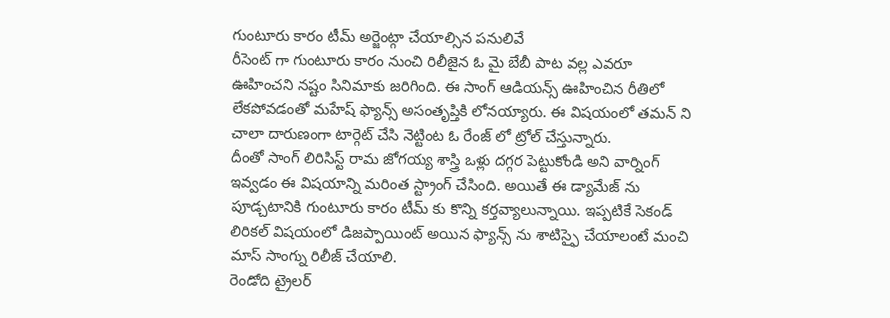గుంటూరు కారం టీమ్ అర్జెంట్గా చేయాల్సిన పనులివే
రీసెంట్ గా గుంటూరు కారం నుంచి రిలీజైన ఓ మై బేబీ పాట వల్ల ఎవరూ ఊహించని నష్టం సినిమాకు జరిగింది. ఈ సాంగ్ ఆడియన్స్ ఊహించిన రీతిలో లేకపోవడంతో మహేష్ ఫ్యాన్స్ అసంతృప్తికి లోనయ్యారు. ఈ విషయంలో తమన్ ని చాలా దారుణంగా టార్గెట్ చేసి నెట్టింట ఓ రేంజ్ లో ట్రోల్ చేస్తున్నారు.
దీంతో సాంగ్ లిరిసిస్ట్ రామ జోగయ్య శాస్త్రి ఒళ్లు దగ్గర పెట్టుకోండి అని వార్నింగ్ ఇవ్వడం ఈ విషయాన్ని మరింత స్ట్రాంగ్ చేసింది. అయితే ఈ డ్యామేజ్ ను పూడ్చటానికి గుంటూరు కారం టీమ్ కు కొన్ని కర్తవ్యాలున్నాయి. ఇప్పటికే సెకండ్ లిరికల్ విషయంలో డిజప్పాయింట్ అయిన ఫ్యాన్స్ ను శాటిస్ఫై చేయాలంటే మంచి మాస్ సాంగ్ను రిలీజ్ చేయాలి.
రెండోది ట్రైలర్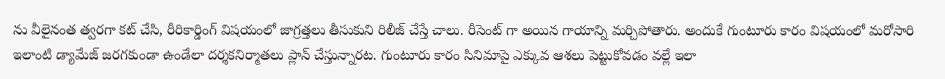ను వీలైనంత త్వరగా కట్ చేసి, రీరికార్డింగ్ విషయంలో జాగ్రత్తలు తీసుకుని రిలీజ్ చేస్తే చాలు. రీసెంట్ గా అయిన గాయాన్ని మర్చిపోతారు. అందుకే గుంటూరు కారం విషయంలో మరోసారి ఇలాంటి డ్యామేజ్ జరగకుండా ఉండేలా దర్శకనిర్మాతలు ప్లాన్ చేస్తున్నారట. గుంటూరు కారం సినిమాపై ఎక్కువ ఆశలు పెట్టుకోవడం వల్లే ఇలా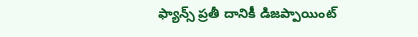ఫ్యాన్స్ ప్రతీ దానికీ డిజప్పాయింట్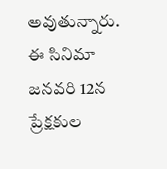అవుతున్నారు. ఈ సినిమా జనవరి 12న ప్రేక్షకుల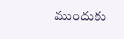ముందుకు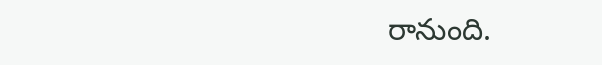రానుంది.